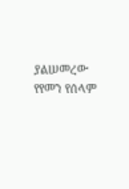ያልሠመረው የየመን የሰላም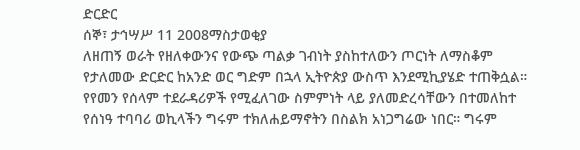ድርድር
ሰኞ፣ ታኅሣሥ 11 2008ማስታወቂያ
ለዘጠኝ ወራት የዘለቀውንና የውጭ ጣልቃ ገብነት ያስከተለውን ጦርነት ለማስቆም የታለመው ድርድር ከአንድ ወር ግድም በኋላ ኢትዮጵያ ውስጥ እንደሚኪያሄድ ተጠቅሷል። የየመን የሰላም ተደራዳሪዎች የሚፈለገው ስምምነት ላይ ያለመድረሳቸውን በተመለከተ የሰነዓ ተባባሪ ወኪላችን ግሩም ተክለሐይማኖትን በስልክ አነጋግሬው ነበር። ግሩም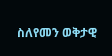ስለየመን ወቅታዊ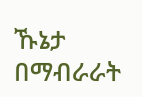ኹኔታ በማብራራት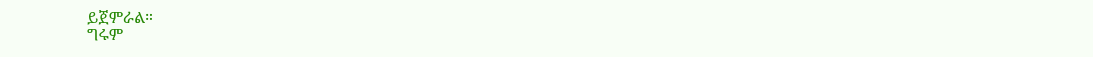ይጀምራል።
ግሩም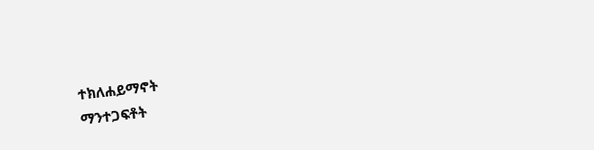ተክለሐይማኖት
ማንተጋፍቶት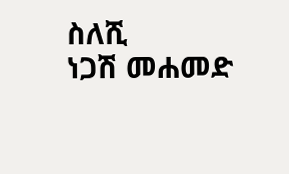ስለሺ
ነጋሽ መሐመድ